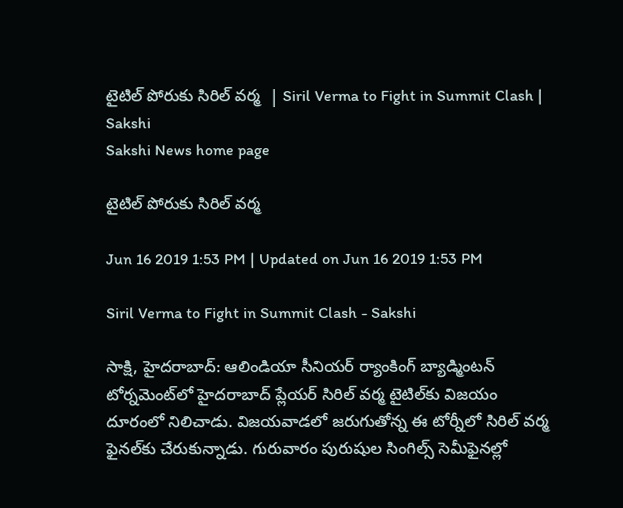టైటిల్‌ పోరుకు సిరిల్‌ వర్మ  | Siril Verma to Fight in Summit Clash | Sakshi
Sakshi News home page

టైటిల్‌ పోరుకు సిరిల్‌ వర్మ

Jun 16 2019 1:53 PM | Updated on Jun 16 2019 1:53 PM

Siril Verma to Fight in Summit Clash - Sakshi

సాక్షి, హైదరాబాద్‌: ఆలిండియా సీనియర్‌ ర్యాంకింగ్‌ బ్యాడ్మింటన్‌ టోర్నమెంట్‌లో హైదరాబాద్‌ ప్లేయర్‌ సిరిల్‌ వర్మ టైటిల్‌కు విజయం దూరంలో నిలిచాడు. విజయవాడలో జరుగుతోన్న ఈ టోర్నీలో సిరిల్‌ వర్మ ఫైనల్‌కు చేరుకున్నాడు. గురువారం పురుషుల సింగిల్స్‌ సెమీఫైనల్లో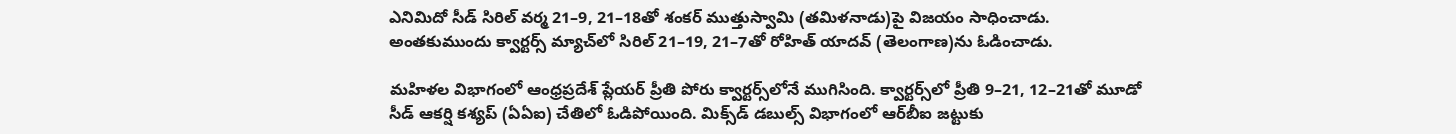ఎనిమిదో సీడ్‌ సిరిల్‌ వర్మ 21–9, 21–18తో శంకర్‌ ముత్తుస్వామి (తమిళనాడు)పై విజయం సాధించాడు. అంతకుముందు క్వార్టర్స్‌ మ్యాచ్‌లో సిరిల్‌ 21–19, 21–7తో రోహిత్‌ యాదవ్‌ (తెలంగాణ)ను ఓడించాడు.

మహిళల విభాగంలో ఆంధ్రప్రదేశ్‌ ప్లేయర్‌ ప్రీతి పోరు క్వార్టర్స్‌లోనే ముగిసింది. క్వార్టర్స్‌లో ప్రీతి 9–21, 12–21తో మూడో సీడ్‌ ఆకర్షి కశ్యప్‌ (ఏఏఐ) చేతిలో ఓడిపోయింది. మిక్స్‌డ్‌ డబుల్స్‌ విభాగంలో ఆర్‌బీఐ జట్టుకు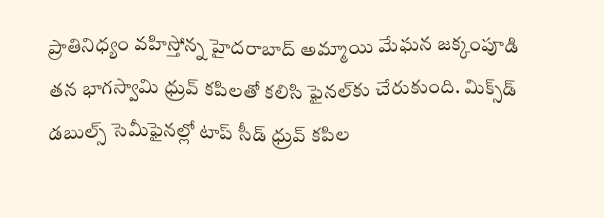ప్రాతినిధ్యం వహిస్తోన్న హైదరాబాద్‌ అమ్మాయి మేఘన జక్కంపూడి తన భాగస్వామి ధ్రువ్‌ కపిలతో కలిసి ఫైనల్‌కు చేరుకుంది. మిక్స్‌డ్‌ డబుల్స్‌ సెమీఫైనల్లో టాప్‌ సీడ్‌ ధ్రువ్‌ కపిల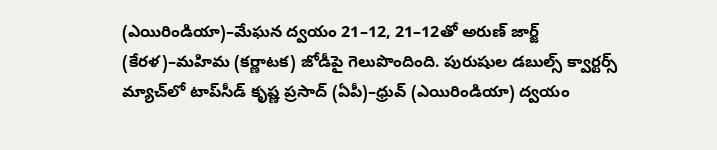(ఎయిరిండియా)–మేఘన ద్వయం 21–12, 21–12తో అరుణ్‌ జార్జ్‌ (కేరళ)–మహిమ (కర్ణాటక) జోడీపై గెలుపొందింది. పురుషుల డబుల్స్‌ క్వార్టర్స్‌ మ్యాచ్‌లో టాప్‌సీడ్‌ కృష్ణ ప్రసాద్‌ (ఏపీ)–ధ్రువ్‌ (ఎయిరిండియా) ద్వయం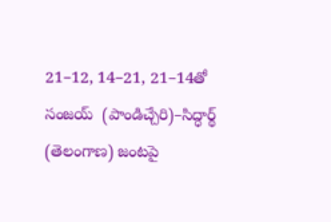21–12, 14–21, 21–14తో సంజయ్‌  (పాండిచ్చేరి)–సిద్ధార్థ్‌ (తెలంగాణ) జంటపై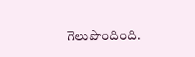గెలుపొందింది.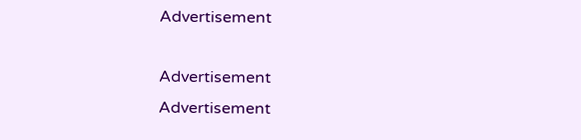Advertisement

Advertisement
Advertisement